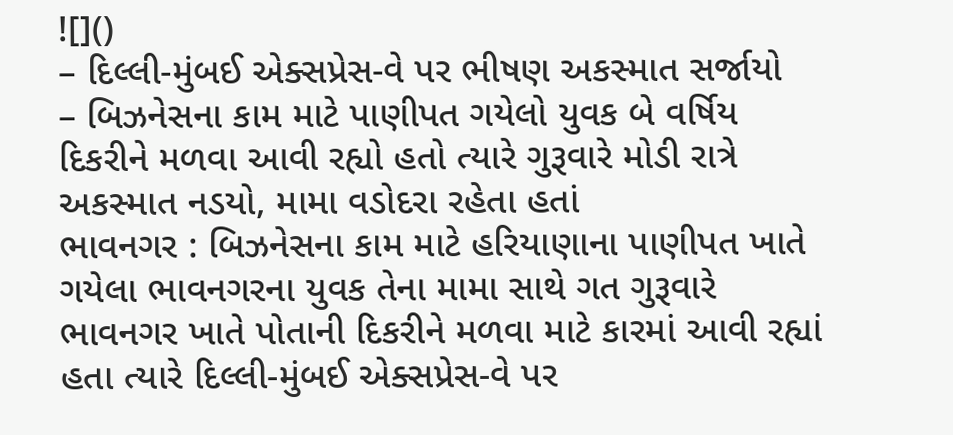![]()
– દિલ્લી-મુંબઈ એક્સપ્રેસ-વે પર ભીષણ અકસ્માત સર્જાયો
– બિઝનેસના કામ માટે પાણીપત ગયેલો યુવક બે વર્ષિય દિકરીને મળવા આવી રહ્યો હતો ત્યારે ગુરૂવારે મોડી રાત્રે અકસ્માત નડયો, મામા વડોદરા રહેતા હતાં
ભાવનગર : બિઝનેસના કામ માટે હરિયાણાના પાણીપત ખાતે ગયેલા ભાવનગરના યુવક તેના મામા સાથે ગત ગુરૂવારે ભાવનગર ખાતે પોતાની દિકરીને મળવા માટે કારમાં આવી રહ્યાં હતા ત્યારે દિલ્લી-મુંબઈ એક્સપ્રેસ-વે પર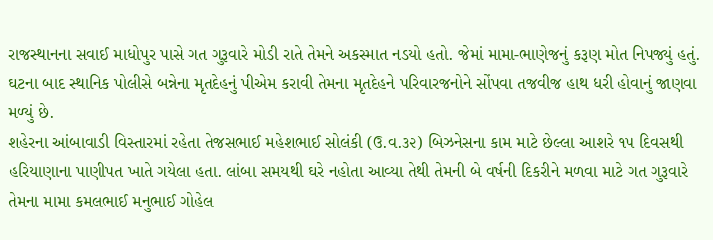રાજસ્થાનના સવાઈ માધોપુર પાસે ગત ગુરૂવારે મોડી રાતે તેમને અકસ્માત નડયો હતો. જેમાં મામા-ભાણેજનું કરૂણ મોત નિપજ્યું હતું. ઘટના બાદ સ્થાનિક પોલીસે બન્નેના મૃતદેહનું પીએમ કરાવી તેમના મૃતદેહને પરિવારજનોને સોંપવા તજવીજ હાથ ધરી હોવાનું જાણવા મળ્યું છે.
શહેરના આંબાવાડી વિસ્તારમાં રહેતા તેજસભાઈ મહેશભાઈ સોલંકી (ઉ.વ.૩૨) બિઝનેસના કામ માટે છેલ્લા આશરે ૧૫ દિવસથી હરિયાણાના પાણીપત ખાતે ગયેલા હતા. લાંબા સમયથી ઘરે નહોતા આવ્યા તેથી તેમની બે વર્ષની દિકરીને મળવા માટે ગત ગુરૂવારે તેમના મામા કમલભાઈ મનુભાઈ ગોહેલ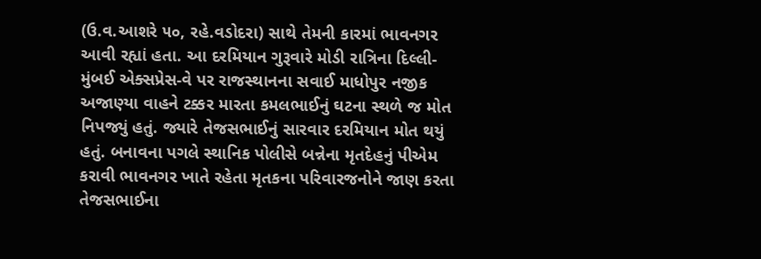(ઉ.વ.આશરે ૫૦, રહે.વડોદરા) સાથે તેમની કારમાં ભાવનગર આવી રહ્યાં હતા. આ દરમિયાન ગુરૂવારે મોડી રાત્રિના દિલ્લી-મુંબઈ એક્સપ્રેસ-વે પર રાજસ્થાનના સવાઈ માધોપુર નજીક અજાણ્યા વાહને ટક્કર મારતા કમલભાઈનું ઘટના સ્થળે જ મોત નિપજ્યું હતું. જ્યારે તેજસભાઈનું સારવાર દરમિયાન મોત થયું હતું. બનાવના પગલે સ્થાનિક પોલીસે બન્નેના મૃતદેહનું પીએમ કરાવી ભાવનગર ખાતે રહેતા મૃતકના પરિવારજનોને જાણ કરતા તેજસભાઈના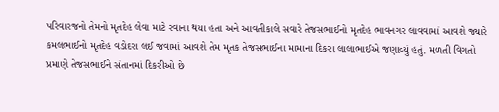પરિવારજનો તેમનો મૃતદેહ લેવા માટે રવાના થયા હતા અને આવતીકાલે સવારે તેજસભાઈનો મૃતદેહ ભાવનગર લાવવામાં આવશે જ્યારે કમલભાઈનો મૃતદેહ વડોદરા લઈ જવામાં આવશે તેમ મૃતક તેજસભાઈના મામાના દિકરા લાલાભાઈએ જણાવ્યું હતું. મળતી વિગતો પ્રમાણે તેજસભાઈને સંતાનમાં દિકરીઓ છે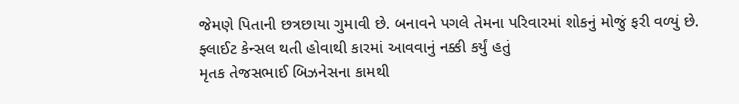જેમણે પિતાની છત્રછાયા ગુમાવી છે. બનાવને પગલે તેમના પરિવારમાં શોકનું મોજું ફરી વળ્યું છે.
ફ્લાઈટ કેન્સલ થતી હોવાથી કારમાં આવવાનું નક્કી કર્યું હતું
મૃતક તેજસભાઈ બિઝનેસના કામથી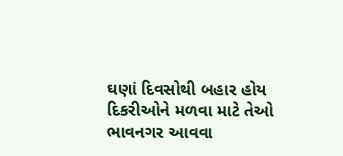ઘણાં દિવસોથી બહાર હોય દિકરીઓને મળવા માટે તેઓ ભાવનગર આવવા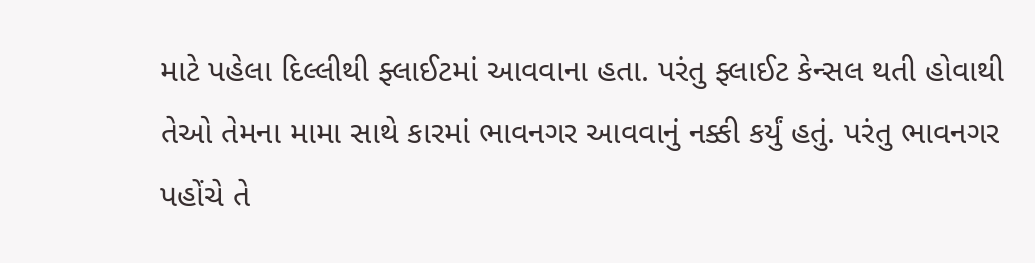માટે પહેલા દિલ્લીથી ફ્લાઈટમાં આવવાના હતા. પરંતુ ફ્લાઈટ કેન્સલ થતી હોવાથી તેઓ તેમના મામા સાથે કારમાં ભાવનગર આવવાનું નક્કી કર્યું હતું. પરંતુ ભાવનગર પહોંચે તે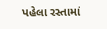પહેલા રસ્તામાં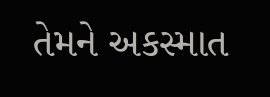તેમને અકસ્માત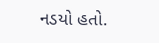નડયો હતો.